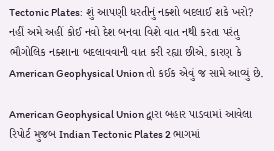Tectonic Plates: શું આપણી ધરતીનું નક્શો બદલાઈ શકે ખરો? નહીં અમે અહીં કોઈ નવો દેશ બનવા વિશે વાત નથી કરતા પરંતુ ભૌગોલિક નક્શાના બદલાવવાની વાત કરી રહ્યા છીએ. કારણ કે American Geophysical Union તો કઈક એવું જ સામે આવ્યું છે.

American Geophysical Union દ્વારા બહાર પાડવામાં આવેલા રિપોર્ટ મુજબ Indian Tectonic Plates 2 ભાગમાં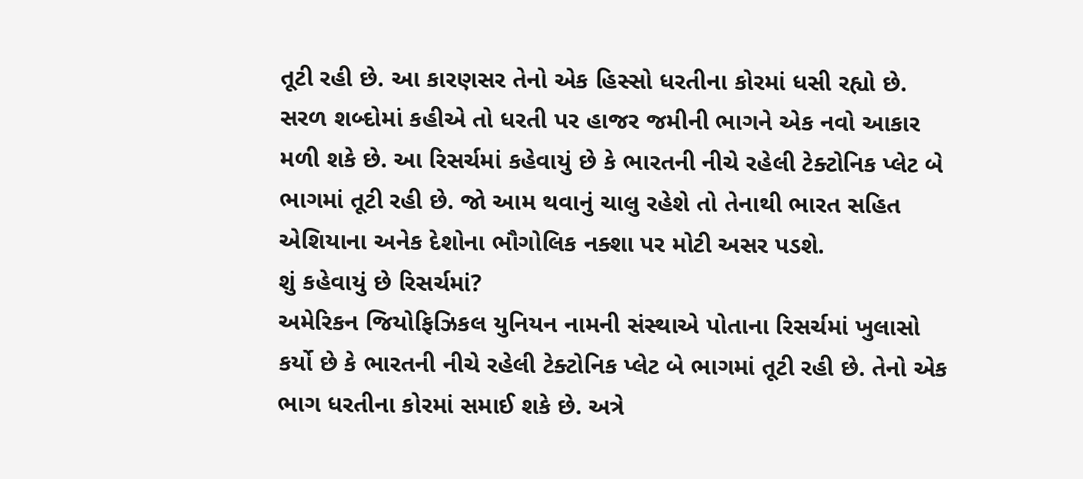તૂટી રહી છે. આ કારણસર તેનો એક હિસ્સો ધરતીના કોરમાં ધસી રહ્યો છે. સરળ શબ્દોમાં કહીએ તો ધરતી પર હાજર જમીની ભાગને એક નવો આકાર મળી શકે છે. આ રિસર્ચમાં કહેવાયું છે કે ભારતની નીચે રહેલી ટેક્ટોનિક પ્લેટ બે ભાગમાં તૂટી રહી છે. જો આમ થવાનું ચાલુ રહેશે તો તેનાથી ભારત સહિત એશિયાના અનેક દેશોના ભૌગોલિક નક્શા પર મોટી અસર પડશે.
શું કહેવાયું છે રિસર્ચમાં?
અમેરિકન જિયોફિઝિકલ યુનિયન નામની સંસ્થાએ પોતાના રિસર્ચમાં ખુલાસો કર્યો છે કે ભારતની નીચે રહેલી ટેક્ટોનિક પ્લેટ બે ભાગમાં તૂટી રહી છે. તેનો એક ભાગ ધરતીના કોરમાં સમાઈ શકે છે. અત્રે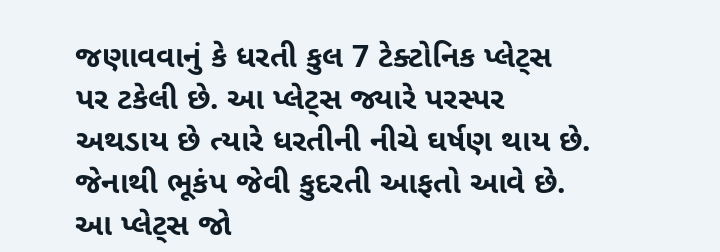જણાવવાનું કે ધરતી કુલ 7 ટેક્ટોનિક પ્લેટ્સ પર ટકેલી છે. આ પ્લેટ્સ જ્યારે પરસ્પર અથડાય છે ત્યારે ધરતીની નીચે ઘર્ષણ થાય છે. જેનાથી ભૂકંપ જેવી કુદરતી આફતો આવે છે. આ પ્લેટ્સ જો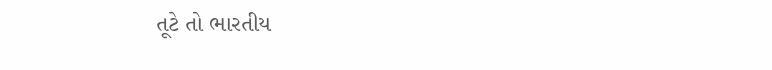તૂટે તો ભારતીય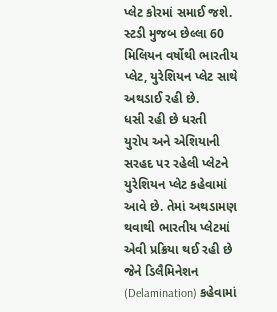પ્લેટ કોરમાં સમાઈ જશે. સ્ટડી મુજબ છેલ્લા 60 મિલિયન વર્ષોથી ભારતીય પ્લેટ, યુરેશિયન પ્લેટ સાથે અથડાઈ રહી છે.
ધસી રહી છે ધરતી
યુરોપ અને એશિયાની સરહદ પર રહેલી પ્લેટને યુરેશિયન પ્લેટ કહેવામાં આવે છે. તેમાં અથડામણ થવાથી ભારતીય પ્લેટમાં એવી પ્રક્રિયા થઈ રહી છે જેને ડિલૈમિનેશન (Delamination) કહેવામાં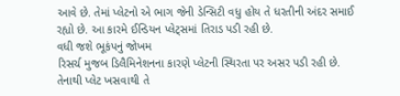આવે છે. તેમાં પ્લેટનો એ ભાગ જેની ડેન્સિટી વધુ હોય તે ધરતીની અંદર સમાઈ રહ્યો છે. આ કારમે ઈન્ડિયન પ્લેટ્સમાં તિરાડ પડી રહી છે.
વધી જશે ભૂકંપનું જોખમ
રિસર્ચ મુજબ ડિલૈમિનેશનના કારણે પ્લેટની સ્થિરતા પર અસર પડી રહી છે. તેનાથી પ્લેટ ખસવાથી તે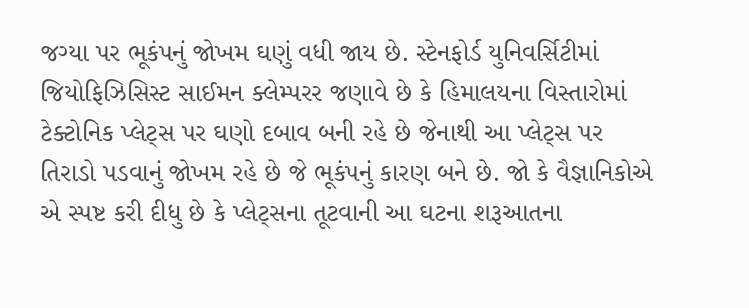જગ્યા પર ભૂકંપનું જોખમ ઘણું વધી જાય છે. સ્ટેનફોર્ડ યુનિવર્સિટીમાં જિયોફિઝિસિસ્ટ સાઈમન ક્લેમ્પરર જણાવે છે કે હિમાલયના વિસ્તારોમાં ટેક્ટોનિક પ્લેટ્સ પર ઘણો દબાવ બની રહે છે જેનાથી આ પ્લેટ્સ પર તિરાડો પડવાનું જોખમ રહે છે જે ભૂકંપનું કારણ બને છે. જો કે વૈજ્ઞાનિકોએ એ સ્પષ્ટ કરી દીધુ છે કે પ્લેટ્સના તૂટવાની આ ઘટના શરૂઆતના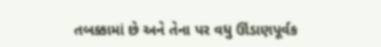તબક્કામાં છે અને તેના પર વધુ ઊંડાણપૂર્વક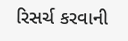રિસર્ચ કરવાની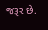જરૂર છે.